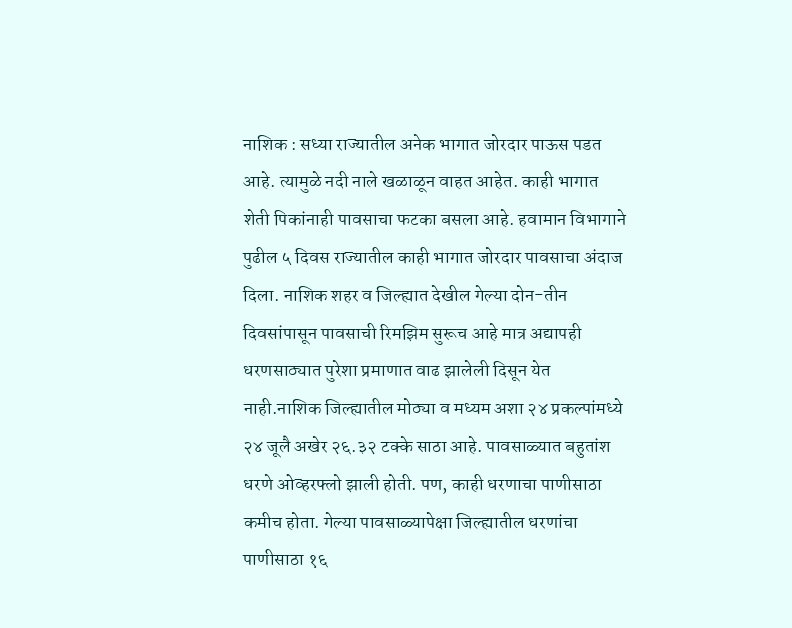नाशिक : सध्या राज्यातील अनेक भागात जोरदार पाऊस पडत आहे. त्यामुळे नदी नाले खळाळून वाहत आहेत. काही भागात शेती पिकांनाही पावसाचा फटका बसला आहे. हवामान विभागाने पुढील ५ दिवस राज्यातील काही भागात जोरदार पावसाचा अंदाज दिला. नाशिक शहर व जिल्ह्यात देखील गेल्या दोन-तीन दिवसांपासून पावसाची रिमझिम सुरूच आहे मात्र अद्यापही धरणसाठ्यात पुरेशा प्रमाणात वाढ झालेली दिसून येत नाही.नाशिक जिल्ह्यातील मोठ्या व मध्यम अशा २४ प्रकल्पांमध्ये २४ जूलै अखेर २६.३२ टक्के साठा आहे. पावसाळ्यात बहुतांश धरणे ओव्हरफ्लो झाली होती. पण, काही धरणाचा पाणीसाठा कमीच होता. गेल्या पावसाळ्यापेक्षा जिल्ह्यातील धरणांचा पाणीसाठा १६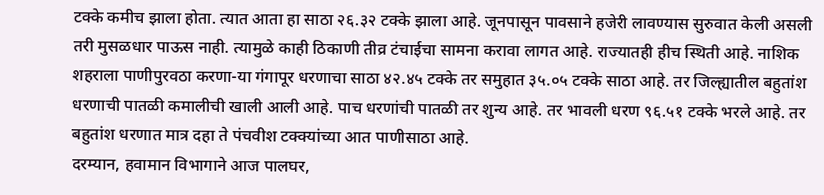टक्के कमीच झाला होता. त्यात आता हा साठा २६.३२ टक्के झाला आहे. जूनपासून पावसाने हजेरी लावण्यास सुरुवात केली असली तरी मुसळधार पाऊस नाही. त्यामुळे काही ठिकाणी तीव्र टंचाईचा सामना करावा लागत आहे. राज्यातही हीच स्थिती आहे. नाशिक शहराला पाणीपुरवठा करणा-या गंगापूर धरणाचा साठा ४२.४५ टक्के तर समुहात ३५.०५ टक्के साठा आहे. तर जिल्ह्यातील बहुतांश धरणाची पातळी कमालीची खाली आली आहे. पाच धरणांची पातळी तर शुन्य आहे. तर भावली धरण ९६.५१ टक्के भरले आहे. तर बहुतांश धरणात मात्र दहा ते पंचवीश टक्क्यांच्या आत पाणीसाठा आहे.
दरम्यान, हवामान विभागाने आज पालघर,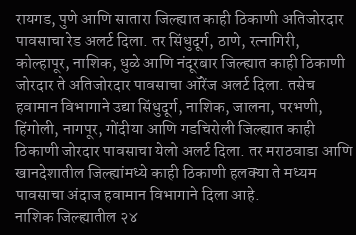रायगड, पुणे आणि सातारा जिल्ह्यात काही ठिकाणी अतिजोरदार पावसाचा रेड अलर्ट दिला. तर सिंधुदूर्ग, ठाणे, रत्नागिरी, कोल्हापूर, नाशिक, धुळे आणि नंदूरबार जिल्ह्यात काही ठिकाणी जोरदार ते अतिजोरदार पावसाचा ऑरेंज अलर्ट दिला. तसेच हवामान विभागाने उद्या सिंधुदूर्ग, नाशिक, जालना, परभणी, हिंगोली, नागपूर, गोंदीया आणि गडचिरोली जिल्ह्यात काही ठिकाणी जोरदार पावसाचा येलो अलर्ट दिला. तर मराठवाडा आणि खानदेशातील जिल्ह्यांमध्ये काही ठिकाणी हलक्या ते मध्यम पावसाचा अंदाज हवामान विभागाने दिला आहे.
नाशिक जिल्ह्यातील २४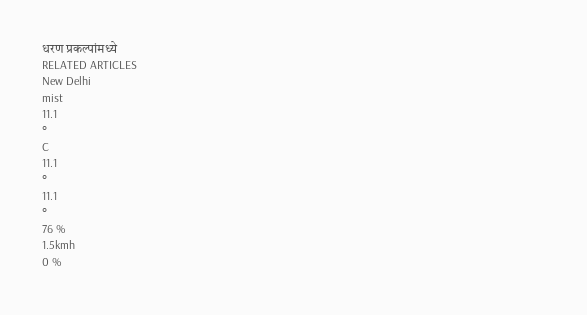धरण प्रकल्पांमध्ये
RELATED ARTICLES
New Delhi
mist
11.1
°
C
11.1
°
11.1
°
76 %
1.5kmh
0 %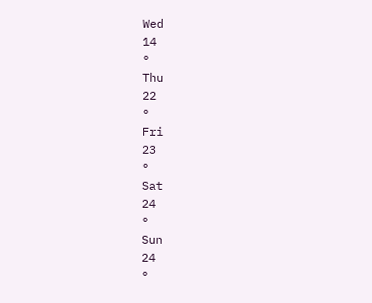Wed
14
°
Thu
22
°
Fri
23
°
Sat
24
°
Sun
24
°